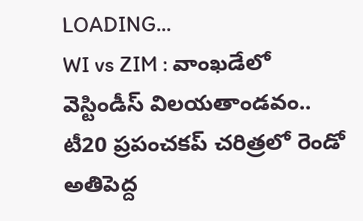LOADING...
WI vs ZIM : వాంఖడేలో వెస్టిండీస్ విలయతాండవం.. టీ20 ప్రపంచకప్ చరిత్రలో రెండో అతిపెద్ద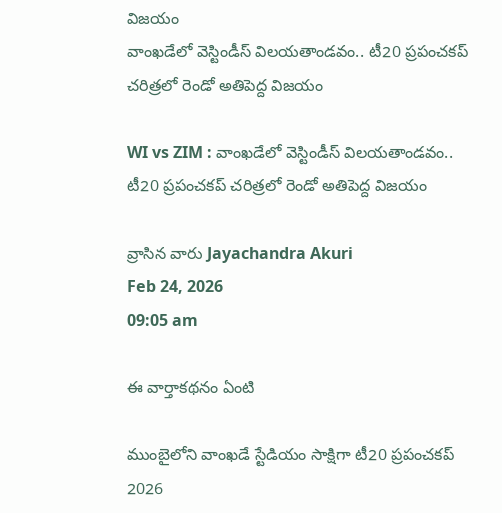విజయం
వాంఖడేలో వెస్టిండీస్ విలయతాండవం.. టీ20 ప్రపంచకప్ చరిత్రలో రెండో అతిపెద్ద విజయం

WI vs ZIM : వాంఖడేలో వెస్టిండీస్ విలయతాండవం.. టీ20 ప్రపంచకప్ చరిత్రలో రెండో అతిపెద్ద విజయం

వ్రాసిన వారు Jayachandra Akuri
Feb 24, 2026
09:05 am

ఈ వార్తాకథనం ఏంటి

ముంబైలోని వాంఖడే స్టేడియం సాక్షిగా టీ20 ప్రపంచకప్ 2026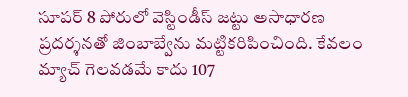సూపర్ 8 పోరులో వెస్టిండీస్ జట్టు అసాధారణ ప్రదర్శనతో జింబాబ్వేను మట్టికరిపించింది. కేవలం మ్యాచ్ గెలవడమే కాదు 107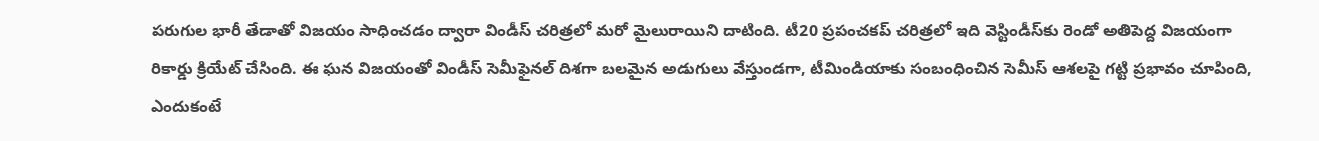పరుగుల భారీ తేడాతో విజయం సాధించడం ద్వారా విండీస్ చరిత్రలో మరో మైలురాయిని దాటింది. టీ20 ప్రపంచకప్ చరిత్రలో ఇది వెస్టిండీస్‌కు రెండో అతిపెద్ద విజయంగా రికార్డు క్రియేట్ చేసింది. ఈ ఘన విజయంతో విండీస్ సెమీఫైనల్ దిశగా బలమైన అడుగులు వేస్తుండగా, టీమిండియాకు సంబంధించిన సెమీస్ ఆశలపై గట్టి ప్రభావం చూపింది, ఎందుకంటే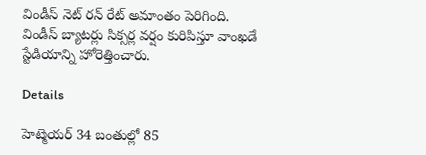విండీస్ నెట్ రన్ రేట్ అమాంతం పెరిగింది. విండీస్ బ్యాటర్లు సిక్సర్ల వర్షం కురిపిస్తూ వాంఖడే స్టేడియాన్ని హోరెత్తించారు.

Details

హెట్మెయర్ 34 బంతుల్లో 85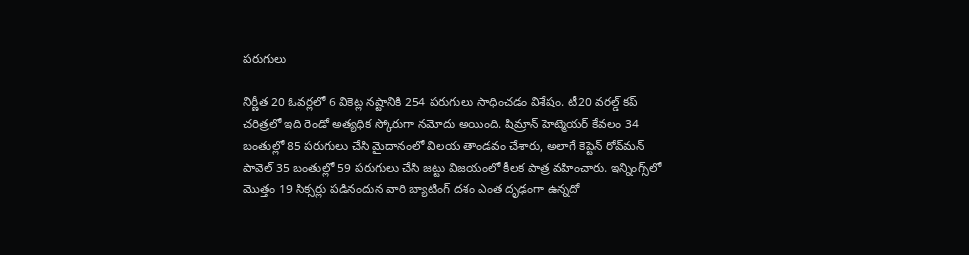పరుగులు

నిర్ణీత 20 ఓవర్లలో 6 వికెట్ల నష్టానికి 254 పరుగులు సాధించడం విశేషం. టీ20 వరల్డ్ కప్ చరిత్రలో ఇది రెండో అత్యధిక స్కోరుగా నమోదు అయింది. షిమ్రాన్ హెట్మెయర్ కేవలం 34 బంతుల్లో 85 పరుగులు చేసి మైదానంలో విలయ తాండవం చేశారు, అలాగే కెప్టెన్ రోవ్‌మన్ పావెల్ 35 బంతుల్లో 59 పరుగులు చేసి జట్టు విజయంలో కీలక పాత్ర వహించారు. ఇన్నింగ్స్‌లో మొత్తం 19 సిక్సర్లు పడినందున వారి బ్యాటింగ్ దశం ఎంత దృఢంగా ఉన్నదో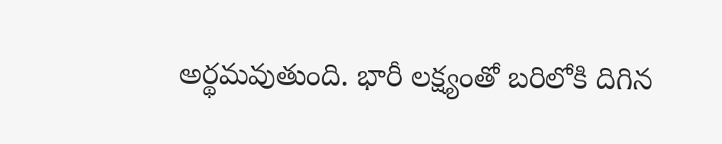అర్థమవుతుంది. భారీ లక్ష్యంతో బరిలోకి దిగిన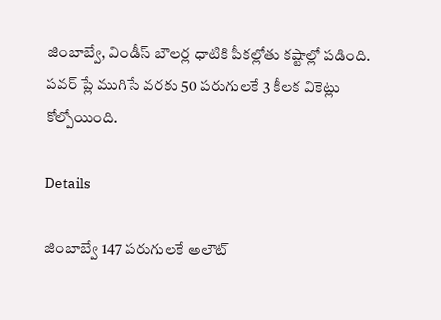జింబాబ్వే, విండీస్ బౌలర్ల ధాటికి పీకల్లోతు కష్టాల్లో పడింది. పవర్ ప్లే ముగిసే వరకు 50 పరుగులకే 3 కీలక వికెట్లు కోల్పోయింది.

Details

జింబాబ్వే 147 పరుగులకే అలౌట్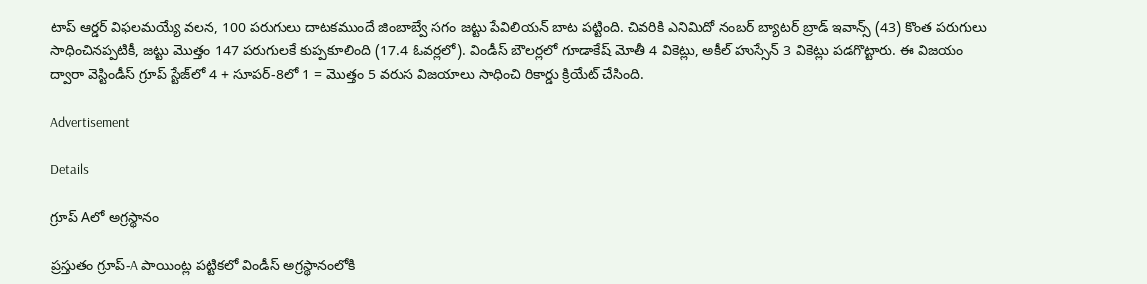టాప్ ఆర్డర్ విఫలమయ్యే వలన, 100 పరుగులు దాటకముందే జింబాబ్వే సగం జట్టు పేవిలియన్‌ బాట పట్టింది. చివరికి ఎనిమిదో నంబర్ బ్యాటర్ బ్రాడ్ ఇవాన్స్ (43) కొంత పరుగులు సాధించినప్పటికీ, జట్టు మొత్తం 147 పరుగులకే కుప్పకూలింది (17.4 ఓవర్లలో). విండీస్ బౌలర్లలో గూడాకేష్ మోతీ 4 వికెట్లు, అకీల్ హుస్సేన్ 3 వికెట్లు పడగొట్టారు. ఈ విజయం ద్వారా వెస్టిండీస్ గ్రూప్ స్టేజ్‌లో 4 + సూపర్-8లో 1 = మొత్తం 5 వరుస విజయాలు సాధించి రికార్డు క్రియేట్ చేసింది.

Advertisement

Details

గ్రూప్ Aలో అగ్రస్థానం

ప్రస్తుతం గ్రూప్-A పాయింట్ల పట్టికలో విండీస్ అగ్రస్థానంలోకి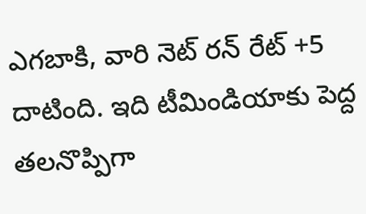ఎగబాకి, వారి నెట్ రన్ రేట్ +5 దాటింది. ఇది టీమిండియాకు పెద్ద తలనొప్పిగా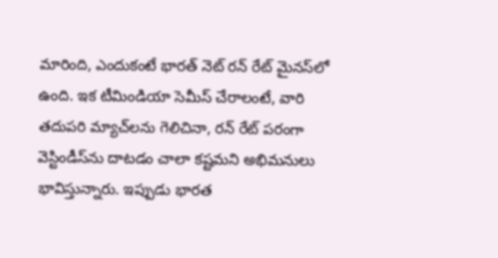మారింది, ఎందుకంటే భారత్ నెట్ రన్ రేట్ మైనస్‌లో ఉంది. ఇక టీమిండియా సెమీస్ చేరాలంటే, వారి తదుపరి మ్యాచ్‌లను గెలిచినా, రన్ రేట్ పరంగా వెస్టిండీస్‌ను దాటడం చాలా కష్టమని అభిమనులు భావిస్తున్నారు. ఇప్పుడు భారత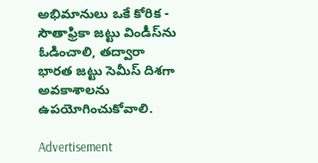అభిమానులు ఒకే కోరిక - సౌతాఫ్రికా జట్టు విండీస్‌ను ఓడించాలి, తద్వారా భారత జట్టు సెమీస్ దిశగా అవకాశాలను ఉపయోగించుకోవాలి.

Advertisement